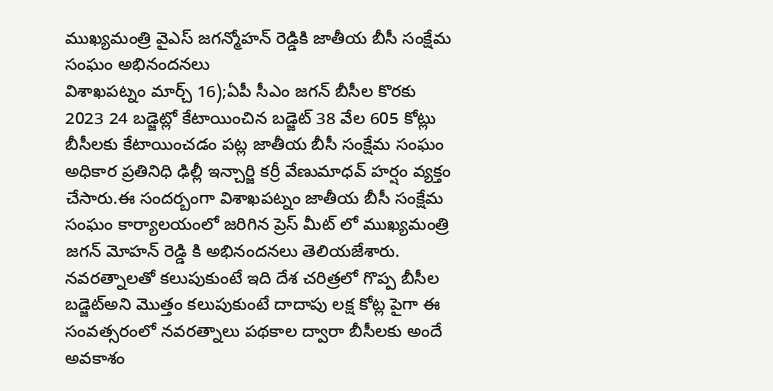ముఖ్యమంత్రి వైఎస్ జగన్మోహన్ రెడ్డికి జాతీయ బీసీ సంక్షేమ సంఘం అభినందనలు
విశాఖపట్నం మార్చ్ 16);ఏపీ సీఎం జగన్ బీసీల కొరకు 2023 24 బడ్జెట్లో కేటాయించిన బడ్జెట్ 38 వేల 605 కోట్లు బీసీలకు కేటాయించడం పట్ల జాతీయ బీసీ సంక్షేమ సంఘం అధికార ప్రతినిధి ఢిల్లీ ఇన్చార్జి కర్రీ వేణుమాధవ్ హర్షం వ్యక్తం చేసారు.ఈ సందర్బంగా విశాఖపట్నం జాతీయ బీసీ సంక్షేమ సంఘం కార్యాలయంలో జరిగిన ప్రెస్ మీట్ లో ముఖ్యమంత్రి జగన్ మోహన్ రెడ్డి కి అభినందనలు తెలియజేశారు. నవరత్నాలతో కలుపుకుంటే ఇది దేశ చరిత్రలో గొప్ప బీసీల బడ్జెట్అని మొత్తం కలుపుకుంటే దాదాపు లక్ష కోట్ల పైగా ఈ సంవత్సరంలో నవరత్నాలు పథకాల ద్వారా బీసీలకు అందే అవకాశం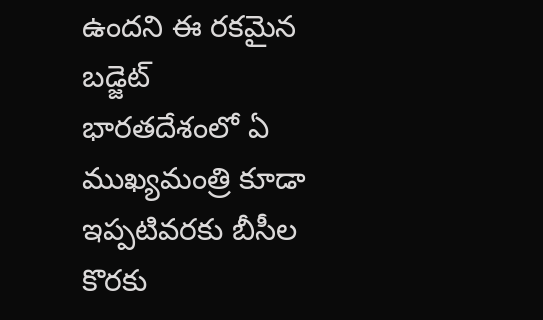ఉందని ఈ రకమైన బడ్జెట్ భారతదేశంలో ఏ ముఖ్యమంత్రి కూడా ఇప్పటివరకు బీసీల కొరకు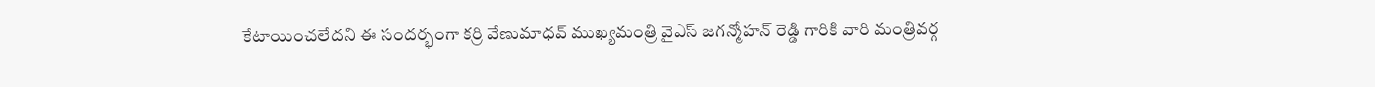కేటాయించలేదని ఈ సందర్భంగా కర్రి వేణుమాధవ్ ముఖ్యమంత్రి వైఎస్ జగన్మోహన్ రెడ్డి గారికి వారి మంత్రివర్గ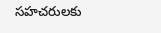సహచరులకు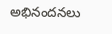అభినందనలు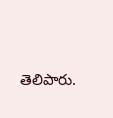తెలిపారు.